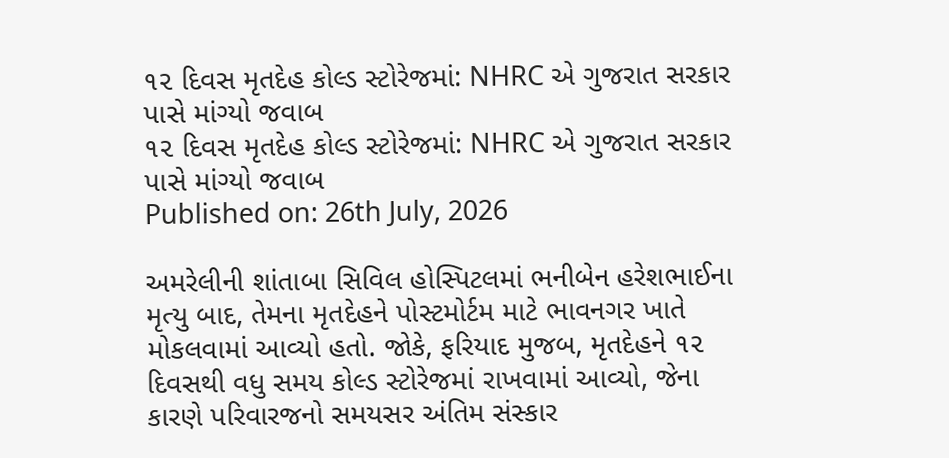૧૨ દિવસ મૃતદેહ કોલ્ડ સ્ટોરેજમાં: NHRC એ ગુજરાત સરકાર પાસે માંગ્યો જવાબ
૧૨ દિવસ મૃતદેહ કોલ્ડ સ્ટોરેજમાં: NHRC એ ગુજરાત સરકાર પાસે માંગ્યો જવાબ
Published on: 26th July, 2026

અમરેલીની શાંતાબા સિવિલ હોસ્પિટલમાં ભનીબેન હરેશભાઈના મૃત્યુ બાદ, તેમના મૃતદેહને પોસ્ટમોર્ટમ માટે ભાવનગર ખાતે મોકલવામાં આવ્યો હતો. જોકે, ફરિયાદ મુજબ, મૃતદેહને ૧૨ દિવસથી વધુ સમય કોલ્ડ સ્ટોરેજમાં રાખવામાં આવ્યો, જેના કારણે પરિવારજનો સમયસર અંતિમ સંસ્કાર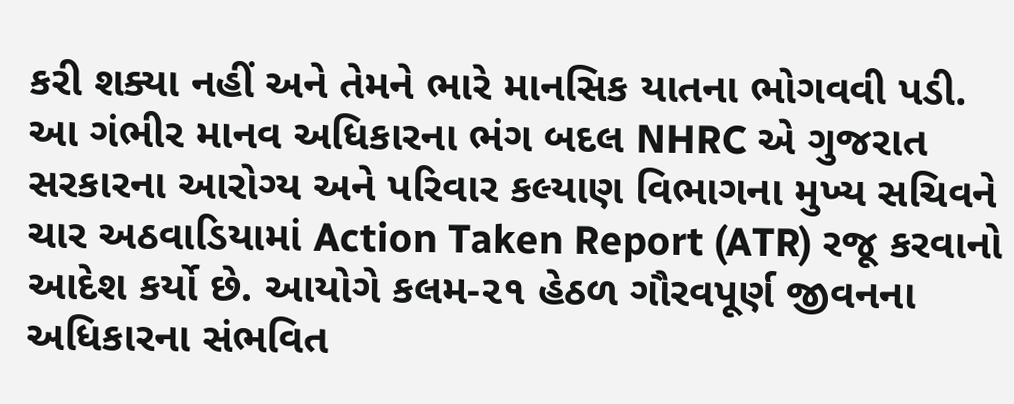કરી શક્યા નહીં અને તેમને ભારે માનસિક યાતના ભોગવવી પડી. આ ગંભીર માનવ અધિકારના ભંગ બદલ NHRC એ ગુજરાત સરકારના આરોગ્ય અને પરિવાર કલ્યાણ વિભાગના મુખ્ય સચિવને ચાર અઠવાડિયામાં Action Taken Report (ATR) રજૂ કરવાનો આદેશ કર્યો છે. આયોગે કલમ-૨૧ હેઠળ ગૌરવપૂર્ણ જીવનના અધિકારના સંભવિત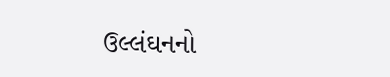ઉલ્લંઘનનો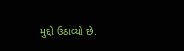મુદ્દો ઉઠાવ્યો છે.